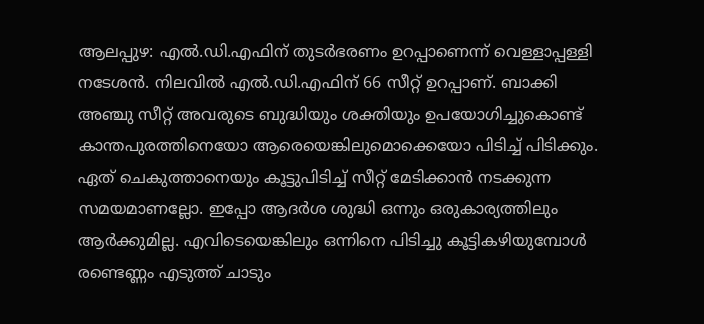ആലപ്പുഴ: എൽ.ഡി.എഫിന് തുടർഭരണം ഉറപ്പാണെന്ന് വെള്ളാപ്പള്ളി നടേശൻ. നിലവിൽ എൽ.ഡി.എഫിന് 66 സീറ്റ് ഉറപ്പാണ്. ബാക്കി അഞ്ചു സീറ്റ് അവരുടെ ബുദ്ധിയും ശക്തിയും ഉപയോഗിച്ചുകൊണ്ട് കാന്തപുരത്തിനെയോ ആരെയെങ്കിലുമൊക്കെയോ പിടിച്ച് പിടിക്കും. ഏത് ചെകുത്താനെയും കൂട്ടുപിടിച്ച് സീറ്റ് മേടിക്കാൻ നടക്കുന്ന സമയമാണല്ലോ. ഇപ്പോ ആദർശ ശുദ്ധി ഒന്നും ഒരുകാര്യത്തിലും ആർക്കുമില്ല. എവിടെയെങ്കിലും ഒന്നിനെ പിടിച്ചു കൂട്ടികഴിയുമ്പോൾ രണ്ടെണ്ണം എടുത്ത് ചാടും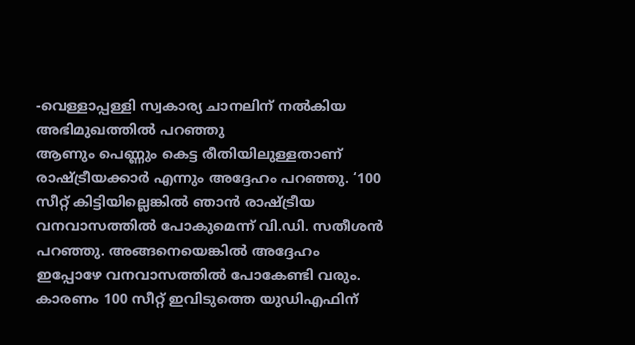-വെള്ളാപ്പള്ളി സ്വകാര്യ ചാനലിന് നൽകിയ അഭിമുഖത്തിൽ പറഞ്ഞു
ആണും പെണ്ണും കെട്ട രീതിയിലുള്ളതാണ് രാഷ്ട്രീയക്കാർ എന്നും അദ്ദേഹം പറഞ്ഞു. ‘100 സീറ്റ് കിട്ടിയില്ലെങ്കിൽ ഞാൻ രാഷ്ട്രീയ വനവാസത്തിൽ പോകുമെന്ന് വി.ഡി. സതീശൻ പറഞ്ഞു. അങ്ങനെയെങ്കിൽ അദ്ദേഹം ഇപ്പോഴേ വനവാസത്തിൽ പോകേണ്ടി വരും. കാരണം 100 സീറ്റ് ഇവിടുത്തെ യുഡിഎഫിന്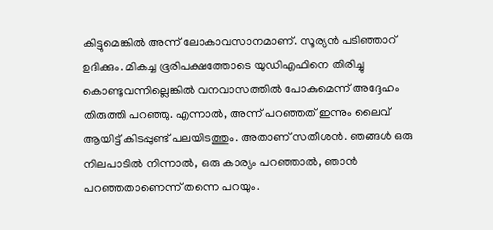കിട്ടുമെങ്കിൽ അന്ന് ലോകാവസാനമാണ്. സൂര്യൻ പടിഞ്ഞാറ് ഉദിക്കും. മികച്ച ഭൂരിപക്ഷത്തോടെ യുഡിഎഫിനെ തിരിച്ചു കൊണ്ടുവന്നില്ലെങ്കിൽ വനവാസത്തിൽ പോകുമെന്ന് അദ്ദേഹം തിരുത്തി പറഞ്ഞു. എന്നാൽ, അന്ന് പറഞ്ഞത് ഇന്നും ലൈവ് ആയിട്ട് കിടപ്പുണ്ട് പലയിടത്തും. അതാണ് സതീശൻ. ഞങ്ങൾ ഒരു നിലപാടിൽ നിന്നാൽ, ഒരു കാര്യം പറഞ്ഞാൽ, ഞാൻ പറഞ്ഞതാണെന്ന് തന്നെ പറയും.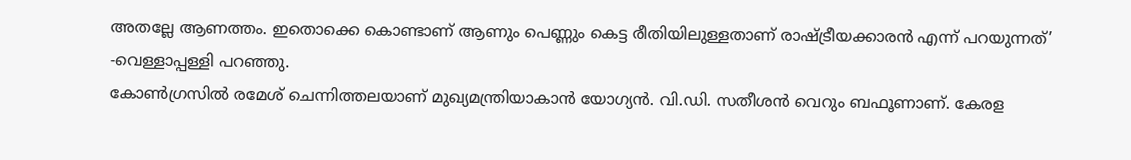അതല്ലേ ആണത്തം. ഇതൊക്കെ കൊണ്ടാണ് ആണും പെണ്ണും കെട്ട രീതിയിലുള്ളതാണ് രാഷ്ട്രീയക്കാരൻ എന്ന് പറയുന്നത്’ -വെള്ളാപ്പള്ളി പറഞ്ഞു.
കോൺഗ്രസിൽ രമേശ് ചെന്നിത്തലയാണ് മുഖ്യമന്ത്രിയാകാൻ യോഗ്യൻ. വി.ഡി. സതീശൻ വെറും ബഫൂണാണ്. കേരള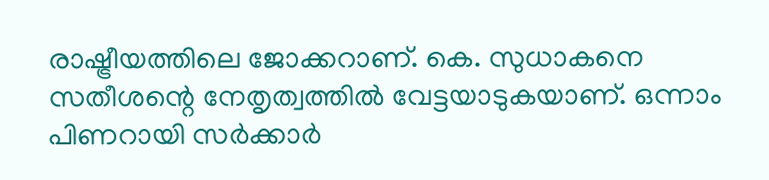രാഷ്ട്രീയത്തിലെ ജോക്കറാണ്. കെ. സുധാകനെ സതീശന്റെ നേതൃത്വത്തിൽ വേട്ടയാടുകയാണ്. ഒന്നാം പിണറായി സർക്കാർ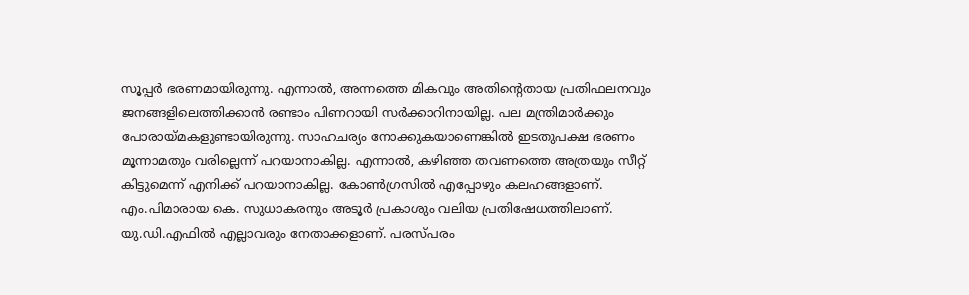സൂപ്പർ ഭരണമായിരുന്നു. എന്നാൽ, അന്നത്തെ മികവും അതിന്റെതായ പ്രതിഫലനവും ജനങ്ങളിലെത്തിക്കാൻ രണ്ടാം പിണറായി സർക്കാറിനായില്ല. പല മന്ത്രിമാർക്കും പോരായ്മകളുണ്ടായിരുന്നു. സാഹചര്യം നോക്കുകയാണെങ്കിൽ ഇടതുപക്ഷ ഭരണം മൂന്നാമതും വരില്ലെന്ന് പറയാനാകില്ല. എന്നാൽ, കഴിഞ്ഞ തവണത്തെ അത്രയും സീറ്റ് കിട്ടുമെന്ന് എനിക്ക് പറയാനാകില്ല. കോൺഗ്രസിൽ എപ്പോഴും കലഹങ്ങളാണ്. എം.പിമാരായ കെ. സുധാകരനും അടൂർ പ്രകാശും വലിയ പ്രതിഷേധത്തിലാണ്. യു.ഡി.എഫിൽ എല്ലാവരും നേതാക്കളാണ്. പരസ്പരം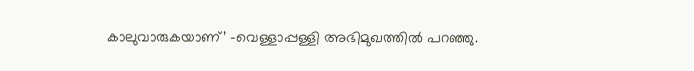കാലുവാരുകയാണ്’ -വെള്ളാപ്പള്ളി അഭിമുഖത്തിൽ പറഞ്ഞു.